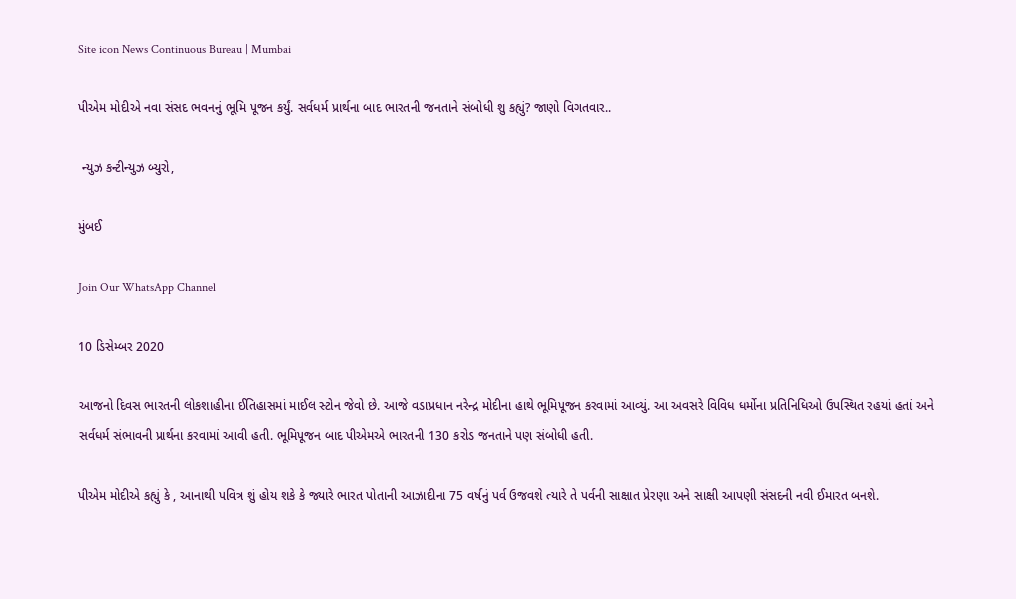Site icon News Continuous Bureau | Mumbai

પીએમ મોદીએ નવા સંસદ ભવનનું ભૂમિ પૂજન કર્યું. સર્વધર્મ પ્રાર્થના બાદ ભારતની જનતાને સંબોધી શુ કહ્યું? જાણો વિગતવાર..

 ન્યુઝ કન્ટીન્યુઝ બ્યુરો,

મુંબઈ

Join Our WhatsApp Channel

10 ડિસેમ્બર 2020

આજનો દિવસ ભારતની લોકશાહીના ઈતિહાસમાં માઈલ સ્ટોન જેવો છે. આજે વડાપ્રધાન નરેન્દ્ર મોદીના હાથે ભૂમિપૂજન કરવામાં આવ્યું. આ અવસરે વિવિધ ધર્મોના પ્રતિનિધિઓ ઉપસ્થિત રહયાં હતાં અને સર્વધર્મ સંભાવની પ્રાર્થના કરવામાં આવી હતી. ભૂમિપૂજન બાદ પીએમએ ભારતની 130 કરોડ જનતાને પણ સંબોધી હતી.

પીએમ મોદીએ કહ્યું કે , આનાથી પવિત્ર શું હોય શકે કે જ્યારે ભારત પોતાની આઝાદીના 75 વર્ષનું પર્વ ઉજવશે ત્યારે તે પર્વની સાક્ષાત પ્રેરણા અને સાક્ષી આપણી સંસદની નવી ઈમારત બનશે.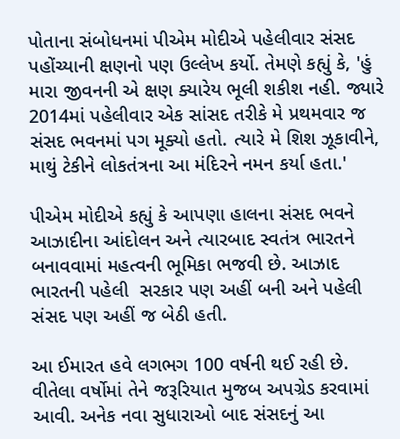પોતાના સંબોધનમાં પીએમ મોદીએ પહેલીવાર સંસદ પહોંચ્યાની ક્ષણનો પણ ઉલ્લેખ કર્યો. તેમણે કહ્યું કે, 'હું મારા જીવનની એ ક્ષણ ક્યારેય ભૂલી શકીશ નહી. જ્યારે 2014માં પહેલીવાર એક સાંસદ તરીકે મે પ્રથમવાર જ સંસદ ભવનમાં પગ મૂક્યો હતો. ત્યારે મે શિશ ઝૂકાવીને, માથું ટેકીને લોકતંત્રના આ મંદિરને નમન કર્યા હતા.'

પીએમ મોદીએ કહ્યું કે આપણા હાલના સંસદ ભવને આઝાદીના આંદોલન અને ત્યારબાદ સ્વતંત્ર ભારતને બનાવવામાં મહત્વની ભૂમિકા ભજવી છે. આઝાદ ભારતની પહેલી  સરકાર પણ અહીં બની અને પહેલી સંસદ પણ અહીં જ બેઠી હતી.

આ ઈમારત હવે લગભગ 100 વર્ષની થઈ રહી છે. વીતેલા વર્ષોમાં તેને જરૂરિયાત મુજબ અપગ્રેડ કરવામાં આવી. અનેક નવા સુધારાઓ બાદ સંસદનું આ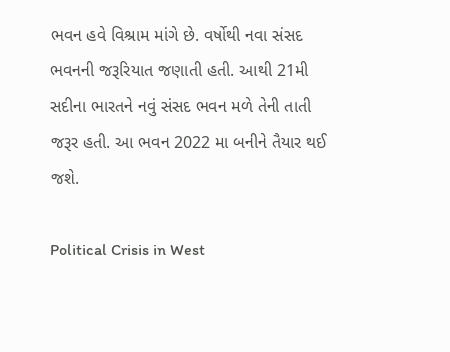ભવન હવે વિશ્રામ માંગે છે. વર્ષોથી નવા સંસદ ભવનની જરૂરિયાત જણાતી હતી. આથી 21મી સદીના ભારતને નવું સંસદ ભવન મળે તેની તાતી જરૂર હતી. આ ભવન 2022 મા બનીને તૈયાર થઈ જશે.

Political Crisis in West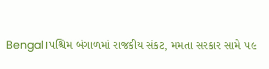Bengal।પશ્ચિમ બંગાળમાં રાજકીય સંકટ, મમતા સરકાર સામે ૫૯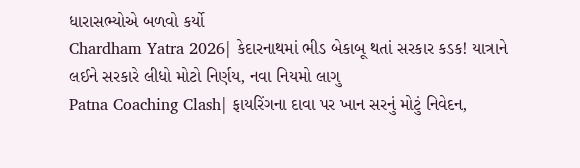ધારાસભ્યોએ બળવો કર્યો
Chardham Yatra 2026| કેદારનાથમાં ભીડ બેકાબૂ થતાં સરકાર કડક! યાત્રાને લઈને સરકારે લીધો મોટો નિર્ણય, નવા નિયમો લાગુ
Patna Coaching Clash| ફાયરિંગના દાવા પર ખાન સરનું મોટું નિવેદન,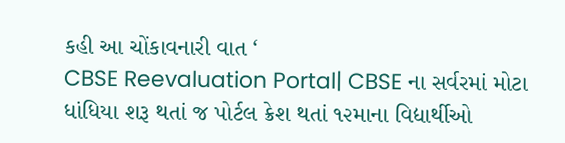કહી આ ચોંકાવનારી વાત ‘
CBSE Reevaluation Portal| CBSE ના સર્વરમાં મોટા ધાંધિયા શરૂ થતાં જ પોર્ટલ ક્રેશ થતાં ૧૨માના વિદ્યાર્થીઓ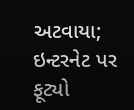અટવાયા; ઇન્ટરનેટ પર ફૂટ્યો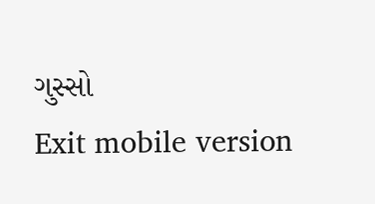ગુસ્સો
Exit mobile version